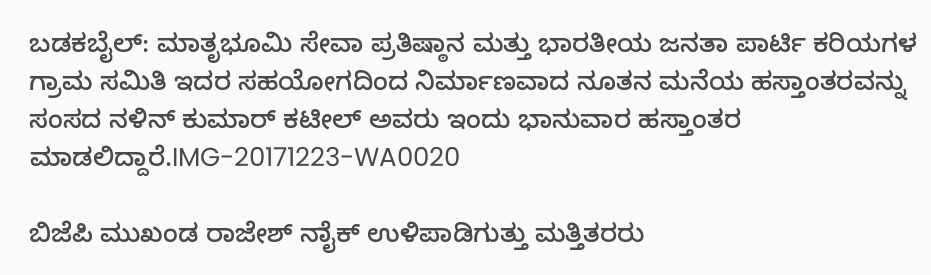ಬಡಕಬೈಲ್: ಮಾತೃಭೂಮಿ ಸೇವಾ ಪ್ರತಿಷ್ಠಾನ ಮತ್ತು ಭಾರತೀಯ ಜನತಾ ಪಾರ್ಟಿ ಕರಿಯಗಳ ಗ್ರಾಮ ಸಮಿತಿ ಇದರ ಸಹಯೋಗದಿಂದ ನಿರ್ಮಾಣವಾದ ನೂತನ ಮನೆಯ ಹಸ್ತಾಂತರವನ್ನು ಸಂಸದ ನಳಿನ್ ಕುಮಾರ್ ಕಟೀಲ್ ಅವರು ಇಂದು ಭಾನುವಾರ ಹಸ್ತಾಂತರ ಮಾಡಲಿದ್ದಾರೆ.IMG-20171223-WA0020

ಬಿಜೆಪಿ ಮುಖಂಡ ರಾಜೇಶ್ ನಾೈಕ್ ಉಳಿಪಾಡಿಗುತ್ತು ಮತ್ತಿತರರು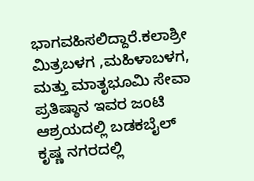ಭಾಗವಹಿಸಲಿದ್ದಾರೆ.ಕಲಾಶ್ರೀ ಮಿತ್ರಬಳಗ ,ಮಹಿಳಾಬಳಗ, ಮತ್ತು ಮಾತೃಭೂಮಿ ಸೇವಾ ಪ್ರತಿಷ್ಠಾನ ಇವರ ಜಂಟಿ ಆಶ್ರಯದಲ್ಲಿ ಬಡಕಬೈಲ್ ಕೃಷ್ಣ ನಗರದಲ್ಲಿ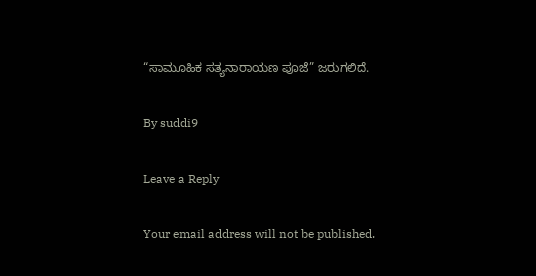“ಸಾಮೂಹಿಕ ಸತ್ಯನಾರಾಯಣ ಪೂಜೆ” ಜರುಗಲಿದೆ.

By suddi9

Leave a Reply

Your email address will not be published.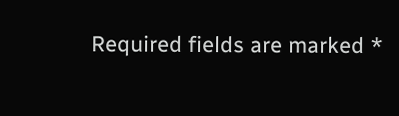Required fields are marked *